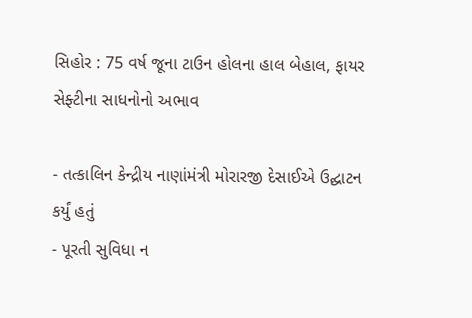સિહોર : 75 વર્ષ જૂના ટાઉન હોલના હાલ બેહાલ, ફાયર સેફ્ટીના સાધનોનો અભાવ

- તત્કાલિન કેન્દ્રીય નાણાંમંત્રી મોરારજી દેસાઈએ ઉદ્ઘાટન કર્યું હતું
- પૂરતી સુવિધા ન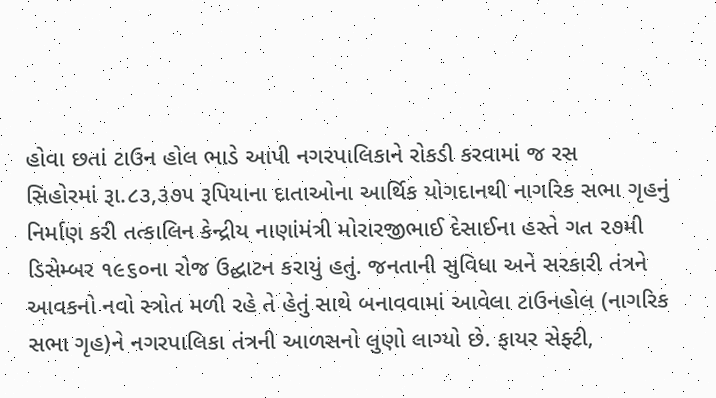હોવા છતાં ટાઉન હોલ ભાડે આપી નગરપાલિકાને રોકડી કરવામાં જ રસ
સિહોરમાં રૂા.૮૩,૩૭૫ રૂપિયાના દાતાઓના આર્થિક યોગદાનથી નાગરિક સભા ગૃહનું નિર્માણ કરી તત્કાલિન કેન્દ્રીય નાણાંમંત્રી મોરારજીભાઈ દેસાઈના હસ્તે ગત ૨૭મી ડિસેમ્બર ૧૯૬૦ના રોજ ઉદ્ઘાટન કરાયું હતું. જનતાની સુવિધા અને સરકારી તંત્રને આવકનો નવો સ્ત્રોત મળી રહે તે હેતું સાથે બનાવવામાં આવેલા ટાઉનહોલ (નાગરિક સભા ગૃહ)ને નગરપાલિકા તંત્રની આળસનો લુણો લાગ્યો છે. ફાયર સેફ્ટી,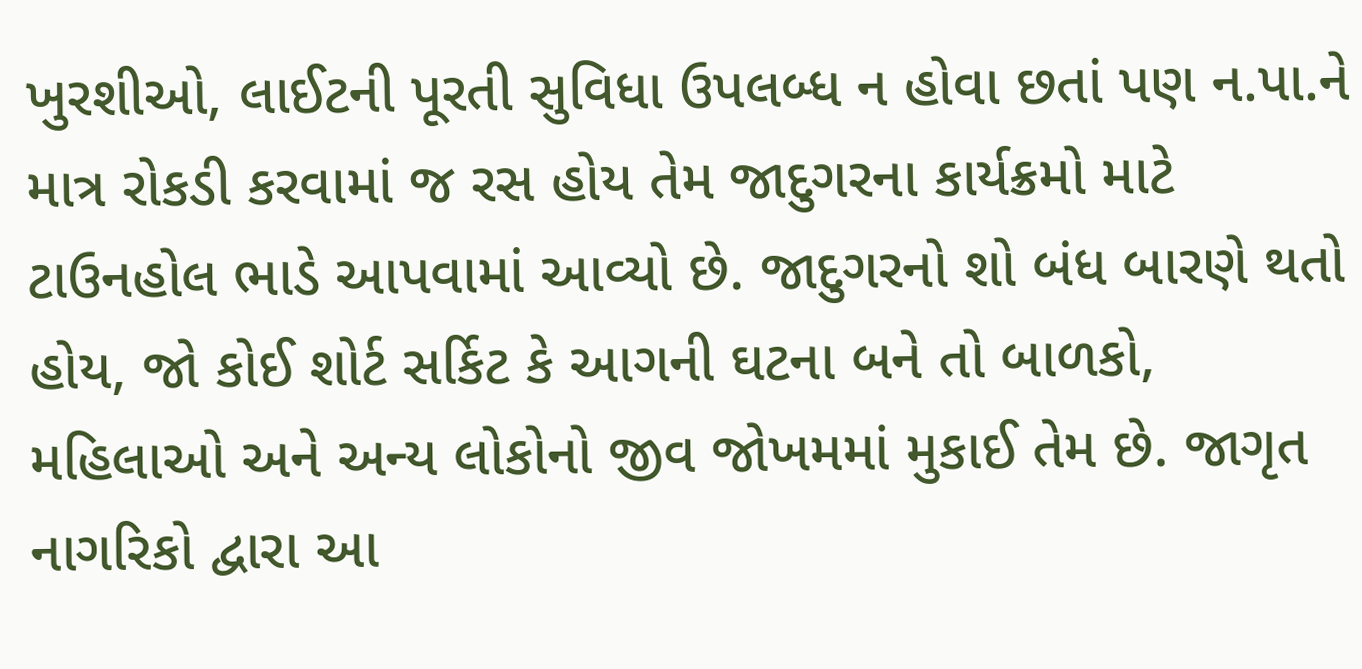ખુરશીઓ, લાઈટની પૂરતી સુવિધા ઉપલબ્ધ ન હોવા છતાં પણ ન.પા.ને માત્ર રોકડી કરવામાં જ રસ હોય તેમ જાદુગરના કાર્યક્રમો માટે ટાઉનહોલ ભાડે આપવામાં આવ્યો છે. જાદુગરનો શો બંધ બારણે થતો હોય, જો કોઈ શોર્ટ સર્કિટ કે આગની ઘટના બને તો બાળકો, મહિલાઓ અને અન્ય લોકોનો જીવ જોખમમાં મુકાઈ તેમ છે. જાગૃત નાગરિકો દ્વારા આ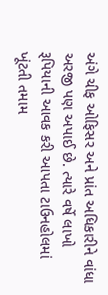અંગે ચીફ ઓફિસર અને પ્રાંત અધિકારીને વાંધા અરજી પણ અપાઈ છે. ત્યારે વર્ષે લાખો રૂપિયાની આવક કરી આપતા ટાઉનહોલમાં ખૂંટતી તમામ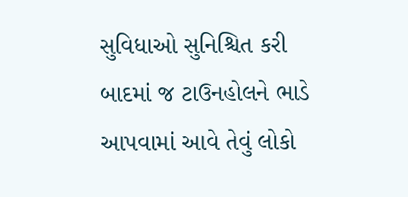સુવિધાઓ સુનિશ્ચિત કરી બાદમાં જ ટાઉનહોલને ભાડે આપવામાં આવે તેવું લોકો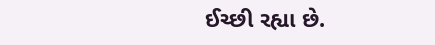ઈચ્છી રહ્યા છે.